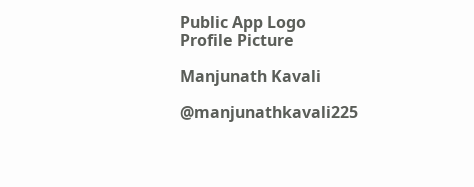Public App Logo
Profile Picture

Manjunath Kavali

@manjunathkavali225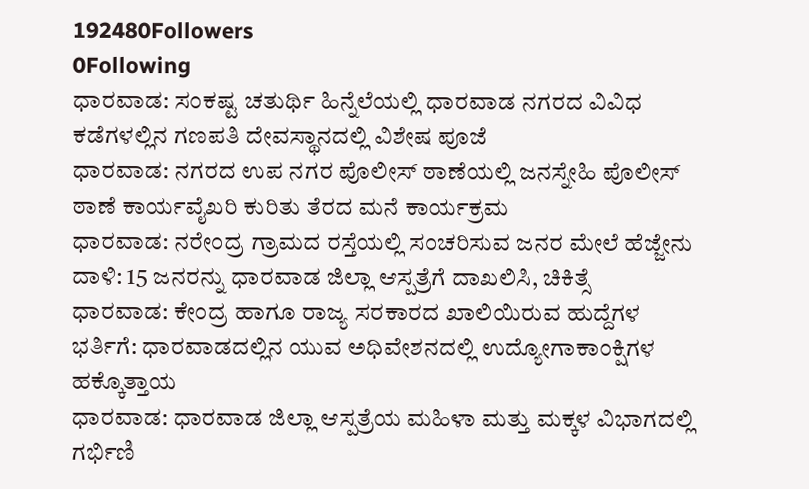192480Followers
0Following
ಧಾರವಾಡ: ಸಂಕಷ್ಟ ಚತುರ್ಥಿ ಹಿನ್ನೆಲೆಯಲ್ಲಿ ಧಾರವಾಡ ನಗರದ ವಿವಿಧ ಕಡೆಗಳಲ್ಲಿನ ಗಣಪತಿ ದೇವಸ್ಥಾನದಲ್ಲಿ ವಿಶೇಷ ಪೂಜೆ
ಧಾರವಾಡ: ನಗರದ ಉಪ ನಗರ ಪೊಲೀಸ್ ಠಾಣೆಯಲ್ಲಿ ಜನಸ್ನೇಹಿ ಪೊಲೀಸ್ ಠಾಣೆ ಕಾರ್ಯವೈಖರಿ ಕುರಿತು ತೆರದ ಮನೆ ಕಾರ್ಯಕ್ರಮ
ಧಾರವಾಡ: ನರೇಂದ್ರ ಗ್ರಾಮದ ರಸ್ತೆಯಲ್ಲಿ ಸಂಚರಿಸುವ ಜನರ ಮೇಲೆ ಹೆಜ್ಜೇನು ದಾಳಿ: 15 ಜನರನ್ನು ಧಾರವಾಡ ಜಿಲ್ಲಾ ಆಸ್ಪತ್ರೆಗೆ ದಾಖಲಿಸಿ, ಚಿಕಿತ್ಸೆ
ಧಾರವಾಡ: ಕೇಂದ್ರ ಹಾಗೂ ರಾಜ್ಯ ಸರಕಾರದ ಖಾಲಿಯಿರುವ ಹುದ್ದೆಗಳ ಭರ್ತಿಗೆ: ಧಾರವಾಡದಲ್ಲಿನ ಯುವ ಅಧಿವೇಶನದಲ್ಲಿ ಉದ್ಯೋಗಾಕಾಂಕ್ಷಿಗಳ ಹಕ್ಕೊತ್ತಾಯ
ಧಾರವಾಡ: ಧಾರವಾಡ ಜಿಲ್ಲಾ ಆಸ್ಪತ್ರೆಯ ಮಹಿಳಾ ಮತ್ತು ಮಕ್ಕಳ ವಿಭಾಗದಲ್ಲಿ ಗರ್ಭಿಣಿ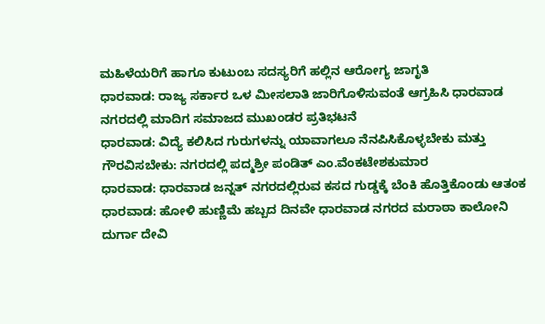ಮಹಿಳೆಯರಿಗೆ ಹಾಗೂ ಕುಟುಂಬ ಸದಸ್ಯರಿಗೆ ಹಲ್ಲಿನ ಆರೋಗ್ಯ ಜಾಗೃತಿ
ಧಾರವಾಡ: ರಾಜ್ಯ ಸರ್ಕಾರ ಒಳ ಮೀಸಲಾತಿ ಜಾರಿಗೊಳಿಸುವಂತೆ ಆಗ್ರಹಿಸಿ ಧಾರವಾಡ ನಗರದಲ್ಲಿ ಮಾದಿಗ ಸಮಾಜದ ಮುಖಂಡರ ಪ್ರತಿಭಟನೆ
ಧಾರವಾಡ: ವಿದ್ಯೆ ಕಲಿಸಿದ ಗುರುಗಳನ್ನು ಯಾವಾಗಲೂ ನೆನಪಿಸಿಕೊಳ್ಳಬೇಕು ಮತ್ತು ಗೌರವಿಸಬೇಕು: ನಗರದಲ್ಲಿ ಪದ್ಮಶ್ರೀ ಪಂಡಿತ್ ಎಂ.ವೆಂಕಟೇಶಕುಮಾರ
ಧಾರವಾಡ: ಧಾರವಾಡ ಜನ್ನತ್ ನಗರದಲ್ಲಿರುವ ಕಸದ ಗುಡ್ಡಕ್ಕೆ ಬೆಂಕಿ ಹೊತ್ತಿಕೊಂಡು ಆತಂಕ
ಧಾರವಾಡ: ಹೋಳಿ ಹುಣ್ಣಿಮೆ ಹಬ್ಬದ ದಿನವೇ ಧಾರವಾಡ ನಗರದ ಮರಾಠಾ ಕಾಲೋನಿ ದುರ್ಗಾ ದೇವಿ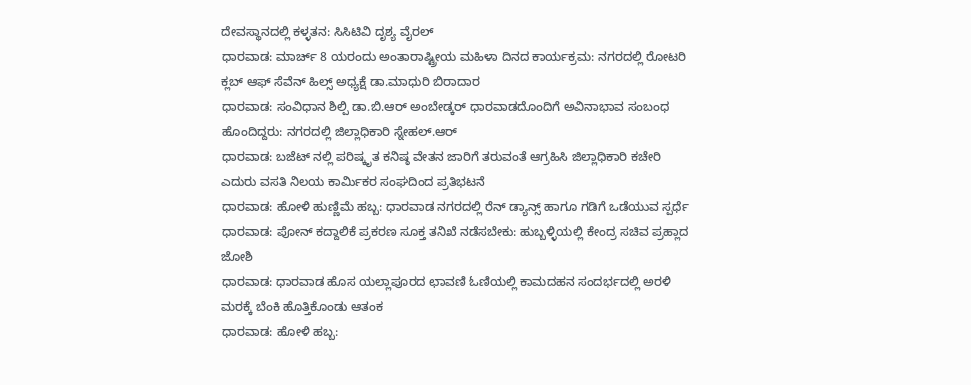ದೇವಸ್ಥಾನದಲ್ಲಿ ಕಳ್ಳತನ: ಸಿಸಿಟಿವಿ ದೃಶ್ಯ ವೈರಲ್
ಧಾರವಾಡ: ಮಾರ್ಚ್ 8 ಯರಂದು ಅಂತಾರಾಷ್ಟ್ರೀಯ ಮಹಿಳಾ ದಿನದ ಕಾರ್ಯಕ್ರಮ: ನಗರದಲ್ಲಿ ರೋಟರಿ ಕ್ಲಬ್ ಆಫ್ ಸೆವೆನ್‌ ಹಿಲ್ಸ್ ಅಧ್ಯಕ್ಷೆ ಡಾ.ಮಾಧುರಿ ಬಿರಾದಾರ
ಧಾರವಾಡ: ಸಂವಿಧಾನ ಶಿಲ್ಪಿ ಡಾ.ಬಿ.ಆರ್ ಅಂಬೇಡ್ಕರ್ ಧಾರವಾಡದೊಂದಿಗೆ ಅವಿನಾಭಾವ ಸಂಬಂಧ ಹೊಂದಿದ್ದರು: ನಗರದಲ್ಲಿ ಜಿಲ್ಲಾಧಿಕಾರಿ ಸ್ನೇಹಲ್.ಆರ್
ಧಾರವಾಡ: ಬಜೆಟ್ ನಲ್ಲಿ ಪರಿಷ್ಕೃತ ಕನಿಷ್ಠ ವೇತನ ಜಾರಿಗೆ ತರುವಂತೆ ಆಗ್ರಹಿಸಿ ಜಿಲ್ಲಾಧಿಕಾರಿ ಕಚೇರಿ ಎದುರು ವಸತಿ ನಿಲಯ ಕಾರ್ಮಿಕರ ಸಂಘದಿಂದ ಪ್ರತಿಭಟನೆ
ಧಾರವಾಡ: ಹೋಳಿ ಹುಣ್ಣಿಮೆ ಹಬ್ಬ: ಧಾರವಾಡ ನಗರದಲ್ಲಿ ರೆನ್ ಡ್ಯಾನ್ಸ್ ಹಾಗೂ ಗಡಿಗೆ ಒಡೆಯುವ ಸ್ಪರ್ಧೆ
ಧಾರವಾಡ: ಪೋನ್ ಕದ್ದಾಲಿಕೆ ಪ್ರಕರಣ ಸೂಕ್ತ ತನಿಖೆ ನಡೆಸಬೇಕು: ಹುಬ್ಬಳ್ಳಿಯಲ್ಲಿ ಕೇಂದ್ರ ಸಚಿವ ಪ್ರಹ್ಲಾದ ಜೋಶಿ
ಧಾರವಾಡ: ಧಾರವಾಡ ಹೊಸ ಯಲ್ಲಾಪೂರದ ಛಾವಣಿ ಓಣಿಯಲ್ಲಿ ಕಾಮದಹನ ಸಂದರ್ಭದಲ್ಲಿ ಅರಳಿ ಮರಕ್ಕೆ ಬೆಂಕಿ ಹೊತ್ತಿಕೊಂಡು ಆತಂಕ
ಧಾರವಾಡ: ಹೋಳಿ ಹಬ್ಬ: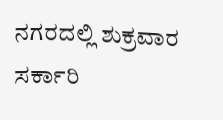ನಗರದಲ್ಲಿ ಶುಕ್ರವಾರ ಸರ್ಕಾರಿ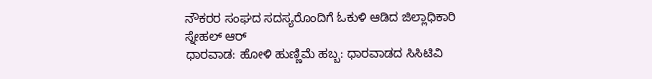ನೌಕರರ ಸಂಘದ ಸದಸ್ಯರೊಂದಿಗೆ ಓಕುಳಿ ಆಡಿದ ಜಿಲ್ಲಾಧಿಕಾರಿ ಸ್ನೇಹಲ್ ಆರ್
ಧಾರವಾಡ: ಹೋಳಿ ಹುಣ್ಣಿಮೆ ಹಬ್ಬ: ಧಾರವಾಡದ ಸಿಸಿಟಿವಿ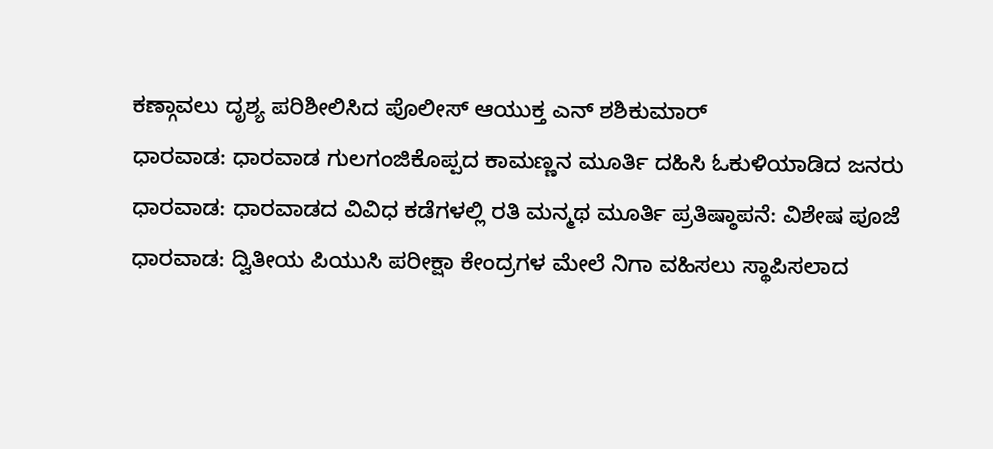ಕಣ್ಗಾವಲು ದೃಶ್ಯ ಪರಿಶೀಲಿಸಿದ ಪೊಲೀಸ್ ಆಯುಕ್ತ ಎನ್ ಶಶಿಕುಮಾರ್
ಧಾರವಾಡ: ಧಾರವಾಡ ಗುಲಗಂಜಿಕೊಪ್ಪದ ಕಾಮಣ್ಣನ ಮೂರ್ತಿ ದಹಿಸಿ ಓಕುಳಿಯಾಡಿದ ಜನರು
ಧಾರವಾಡ: ಧಾರವಾಡದ ವಿವಿಧ ಕಡೆಗಳಲ್ಲಿ ರತಿ ಮನ್ಮಥ ಮೂರ್ತಿ ಪ್ರತಿಷ್ಠಾಪನೆ: ವಿಶೇಷ ಪೂಜೆ
ಧಾರವಾಡ: ದ್ವಿತೀಯ ಪಿಯುಸಿ ಪರೀಕ್ಷಾ ಕೇಂದ್ರಗಳ ಮೇಲೆ ನಿಗಾ ವಹಿಸಲು ಸ್ಥಾಪಿಸಲಾದ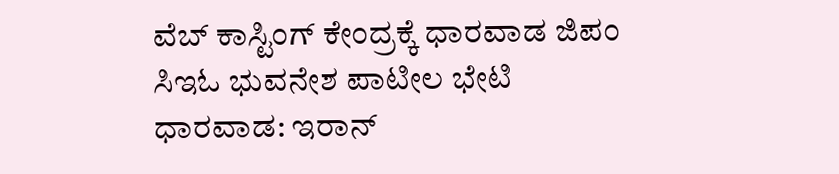ವೆಬ್ ಕಾಸ್ಟಿಂಗ್ ಕೇಂದ್ರಕ್ಕೆ ಧಾರವಾಡ ಜಿಪಂ ಸಿಇಓ ಭುವನೇಶ ಪಾಟೀಲ ಭೇಟಿ
ಧಾರವಾಡ: ಇರಾನ್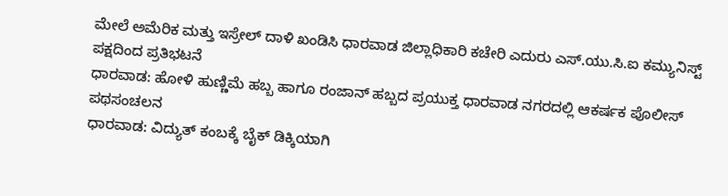ಮೇಲೆ ಅಮೆರಿಕ ಮತ್ತು ಇಸ್ರೇಲ್ ದಾಳಿ ಖಂಡಿಸಿ ಧಾರವಾಡ ಜಿಲ್ಲಾಧಿಕಾರಿ ಕಚೇರಿ ಎದುರು ಎಸ್.ಯು.ಸಿ.ಐ ಕಮ್ಯುನಿಸ್ಟ್ ಪಕ್ಷದಿಂದ ಪ್ರತಿಭಟನೆ
ಧಾರವಾಡ: ಹೋಳಿ ಹುಣ್ಣಿಮೆ ಹಬ್ಬ ಹಾಗೂ ರಂಜಾನ್ ಹಬ್ಬದ ಪ್ರಯುಕ್ತ ಧಾರವಾಡ ನಗರದಲ್ಲಿ ಆಕರ್ಷಕ ಪೊಲೀಸ್ ಪಥಸಂಚಲನ
ಧಾರವಾಡ: ವಿದ್ಯುತ್ ಕಂಬಕ್ಕೆ ಬೈಕ್ ಡಿಕ್ಕಿಯಾಗಿ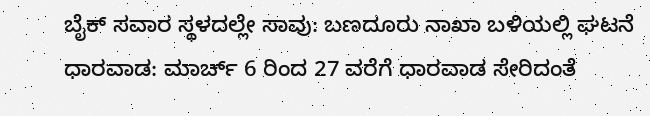ಬೈಕ್ ಸವಾರ ಸ್ಥಳದಲ್ಲೇ ಸಾವು: ಬಣದೂರು ನಾಖಾ ಬಳಿಯಲ್ಲಿ ಘಟನೆ
ಧಾರವಾಡ: ಮಾರ್ಚ್ 6 ರಿಂದ 27 ವರೆಗೆ ಧಾರವಾಡ ಸೇರಿದಂತೆ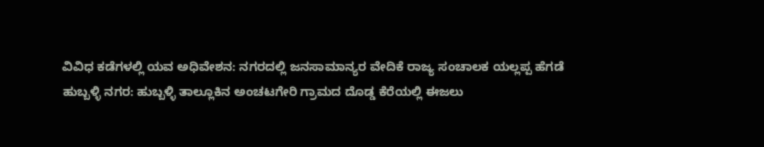ವಿವಿಧ ಕಡೆಗಳಲ್ಲಿ ಯವ ಅಧಿವೇಶನ: ನಗರದಲ್ಲಿ ಜನಸಾಮಾನ್ಯರ ವೇದಿಕೆ ರಾಜ್ಯ ಸಂಚಾಲಕ ಯಲ್ಲಪ್ಪ ಹೆಗಡೆ
ಹುಬ್ಬಳ್ಳಿ ನಗರ: ಹುಬ್ಬಳ್ಳಿ ತಾಲ್ಲೂಕಿನ ಅಂಚಟಗೇರಿ ಗ್ರಾಮದ ದೊಡ್ಡ ಕೆರೆಯಲ್ಲಿ ಈಜಲು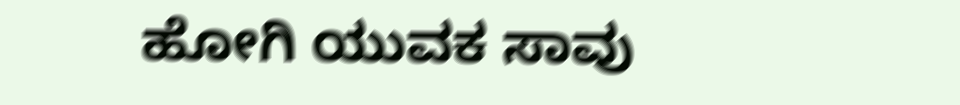ಹೋಗಿ ಯುವಕ ಸಾವು